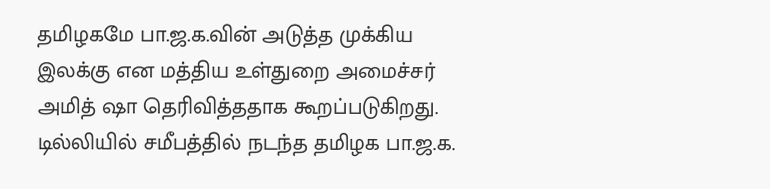தமிழகமே பா.ஜ.க.வின் அடுத்த முக்கிய இலக்கு என மத்திய உள்துறை அமைச்சர் அமித் ஷா தெரிவித்ததாக கூறப்படுகிறது. டில்லியில் சமீபத்தில் நடந்த தமிழக பா.ஜ.க.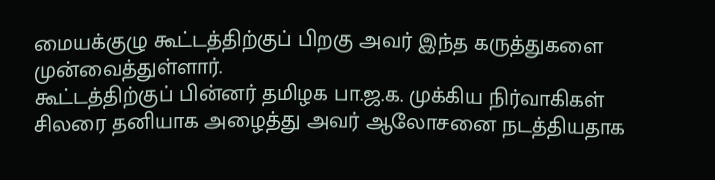மையக்குழு கூட்டத்திற்குப் பிறகு அவர் இந்த கருத்துகளை முன்வைத்துள்ளார்.
கூட்டத்திற்குப் பின்னர் தமிழக பா.ஜ.க. முக்கிய நிர்வாகிகள் சிலரை தனியாக அழைத்து அவர் ஆலோசனை நடத்தியதாக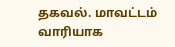தகவல். மாவட்டம் வாரியாக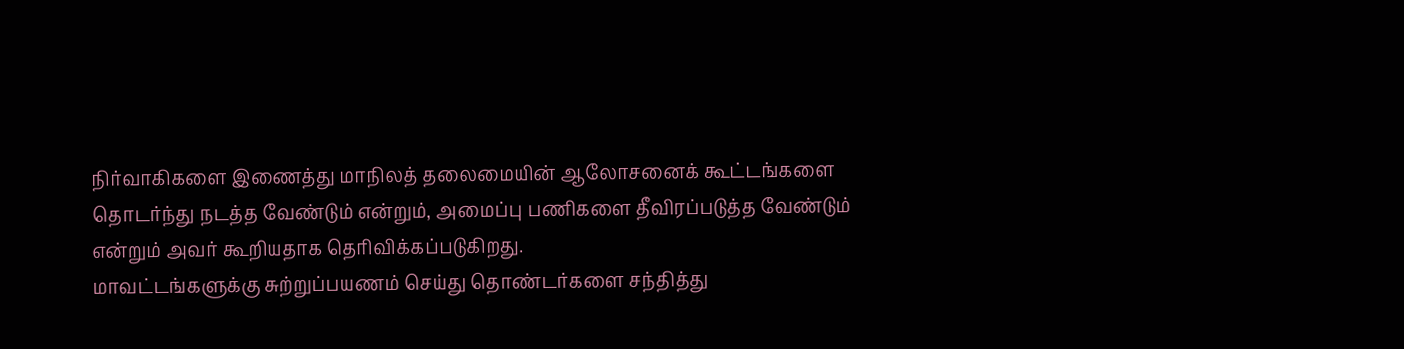நிர்வாகிகளை இணைத்து மாநிலத் தலைமையின் ஆலோசனைக் கூட்டங்களை தொடர்ந்து நடத்த வேண்டும் என்றும், அமைப்பு பணிகளை தீவிரப்படுத்த வேண்டும் என்றும் அவர் கூறியதாக தெரிவிக்கப்படுகிறது.
மாவட்டங்களுக்கு சுற்றுப்பயணம் செய்து தொண்டர்களை சந்தித்து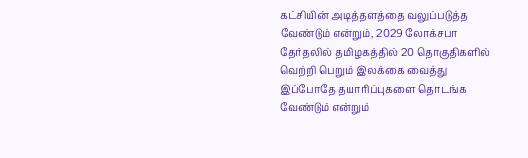கட்சியின் அடித்தளத்தை வலுப்படுத்த வேண்டும் என்றும், 2029 லோக்சபா தேர்தலில் தமிழகத்தில் 20 தொகுதிகளில் வெற்றி பெறும் இலக்கை வைத்து இப்போதே தயாரிப்புகளை தொடங்க வேண்டும் என்றும்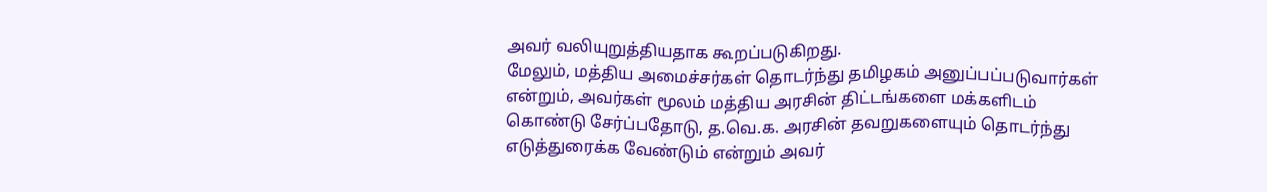அவர் வலியுறுத்தியதாக கூறப்படுகிறது.
மேலும், மத்திய அமைச்சர்கள் தொடர்ந்து தமிழகம் அனுப்பப்படுவார்கள் என்றும், அவர்கள் மூலம் மத்திய அரசின் திட்டங்களை மக்களிடம் கொண்டு சேர்ப்பதோடு, த.வெ.க. அரசின் தவறுகளையும் தொடர்ந்து எடுத்துரைக்க வேண்டும் என்றும் அவர்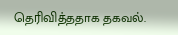தெரிவித்ததாக தகவல்.